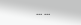... ...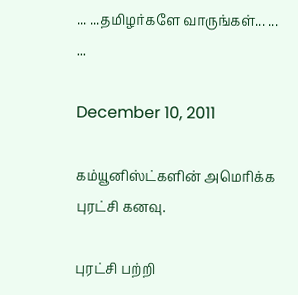... ...தமிழர்களே வாருங்கள்... ... ...

December 10, 2011

கம்யூனிஸ்ட்களின் அமெரிக்க புரட்சி கனவு.

புரட்சி பற்றி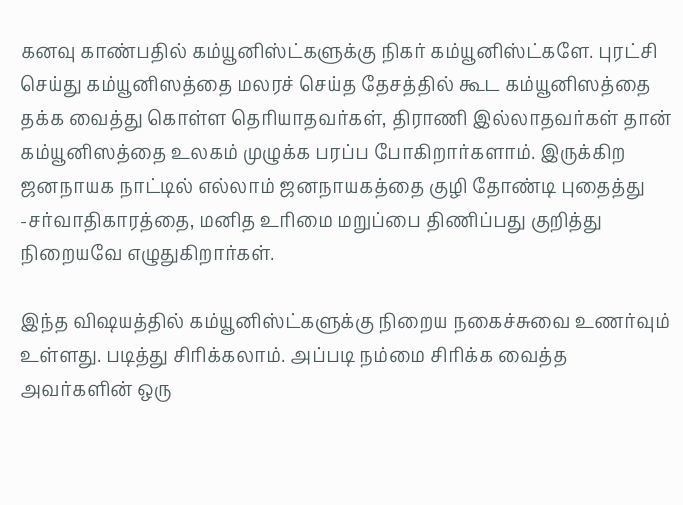கனவு காண்பதில் கம்யூனிஸ்ட்களுக்கு நிகர் கம்யூனிஸ்ட்களே. புரட்சி செய்து கம்யூனிஸத்தை மலரச் செய்த தேசத்தில் கூட கம்யூனிஸத்தை தக்க வைத்து கொள்ள தெரியாதவர்கள், திராணி இல்லாதவர்கள் தான் கம்யூனிஸத்தை உலகம் முழுக்க பரப்ப போகிறார்களாம். இருக்கிற ஜனநாயக நாட்டில் எல்லாம் ஜனநாயகத்தை குழி தோண்டி புதைத்து -சர்வாதிகாரத்தை, மனித உரிமை மறுப்பை திணிப்பது குறித்து நிறையவே எழுதுகிறார்கள்.

இந்த விஷயத்தில் கம்யூனிஸ்ட்களுக்கு நிறைய நகைச்சுவை உணர்வும் உள்ளது. படித்து சிரிக்கலாம். அப்படி நம்மை சிரிக்க வைத்த அவர்களின் ஒரு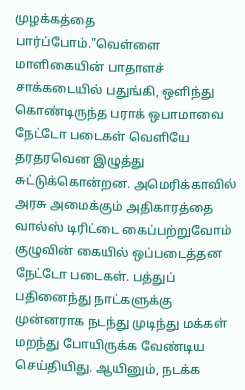முழக்கத்தை பார்ப்போம்."வெள்ளை மாளிகையின் பாதாளச் சாக்கடையில் பதுங்கி, ஒளிந்து கொண்டிருந்த பராக் ஒபாமாவை நேட்டோ படைகள் வெளியே தரதரவென இழுத்து சுட்டுக்கொன்றன. அமெரிக்காவில் அரசு அமைக்கும் அதிகாரத்தை வால்ஸ் டிரிட்டை கைப்பற்றுவோம் குழுவின் கையில் ஒப்படைத்தன நேட்டோ படைகள். பத்துப் பதினைந்து நாட்களுக்கு முன்னராக நடந்து முடிந்து மக்கள் மறந்து போயிருக்க வேண்டிய செய்தியிது. ஆயினும், நடக்க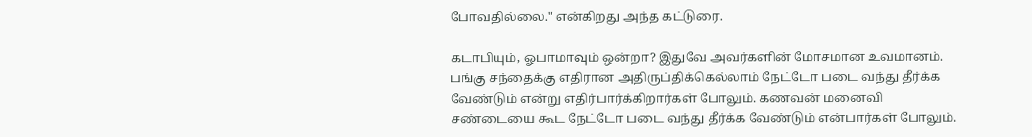போவதில்லை." என்கிறது அந்த கட்டுரை.

கடாபியும், ஓபாமாவும் ஒன்றா? இதுவே அவர்களின் மோசமான உவமானம். பங்கு சந்தைக்கு எதிரான அதிருப்திக்கெல்லாம் நேட்டோ படை வந்து தீர்க்க வேண்டும் என்று எதிர்பார்க்கிறார்கள் போலும். கணவன் மனைவி சண்டையை கூட நேட்டோ படை வந்து தீர்க்க வேண்டும் என்பார்கள் போலும்.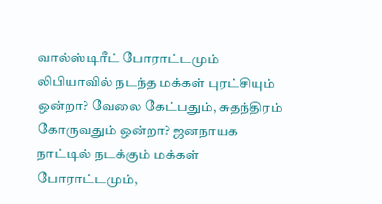வால்ஸ்டிரீட் போராட்டமும் லிபியாவில் நடந்த மக்கள் புரட்சியும் ஒன்றா? வேலை கேட்பதும், சுதந்திரம் கோருவதும் ஒன்றா? ஜனநாயக நாட்டில் நடக்கும் மக்கள் போராட்டமும்,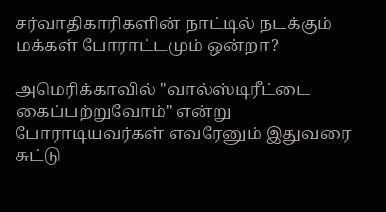சர்வாதிகாரிகளின் நாட்டில் நடக்கும் மக்கள் போராட்டமும் ஒன்றா?

அமெரிக்காவில் "வால்ஸ்டிரீட்டை கைப்பற்றுவோம்" என்று போராடியவர்கள் எவரேனும் இதுவரை சுட்டு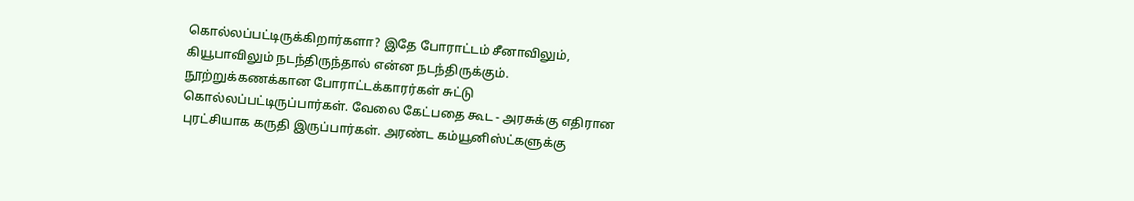கொல்லப்பட்டிருக்கிறார்களா? இதே போராட்டம் சீனாவிலும், கியூபாவிலும் நடந்திருந்தால் என்ன நடந்திருக்கும். நூற்றுக்கணக்கான போராட்டக்காரர்கள் சுட்டு கொல்லப்பட்டிருப்பார்கள். வேலை கேட்பதை கூட - அரசுக்கு எதிரான புரட்சியாக கருதி இருப்பார்கள். அரண்ட கம்யூனிஸ்ட்களுக்கு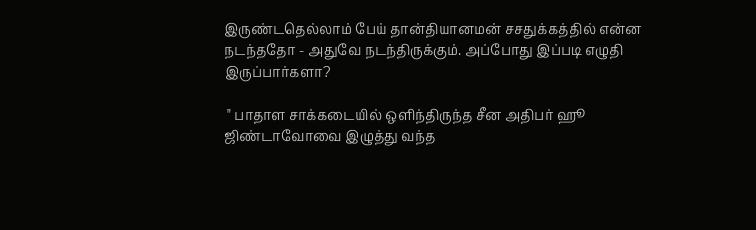இருண்டதெல்லாம் பேய் தான்தியானமன் சசதுக்கத்தில் என்ன நடந்ததோ - அதுவே நடந்திருக்கும். அப்போது இப்படி எழுதி இருப்பார்களா?

 " பாதாள சாக்கடையில் ஒளிந்திருந்த சீன அதிபர் ஹூ ஜிண்டாவோவை இழுத்து வந்த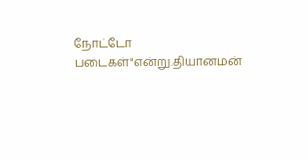நோட்டோ படைகள்"என்று.தியானமன்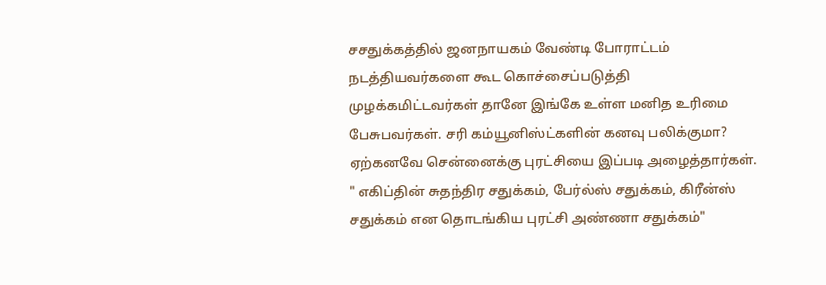சசதுக்கத்தில் ஜனநாயகம் வேண்டி போராட்டம் நடத்தியவர்களை கூட கொச்சைப்படுத்தி முழக்கமிட்டவர்கள் தானே இங்கே உள்ள மனித உரிமை பேசுபவர்கள். சரி கம்யூனிஸ்ட்களின் கனவு பலிக்குமா? ஏற்கனவே சென்னைக்கு புரட்சியை இப்படி அழைத்தார்கள். " எகிப்தின் சுதந்திர சதுக்கம், பேர்ல்ஸ் சதுக்கம், கிரீன்ஸ் சதுக்கம் என தொடங்கிய புரட்சி அண்ணா சதுக்கம்"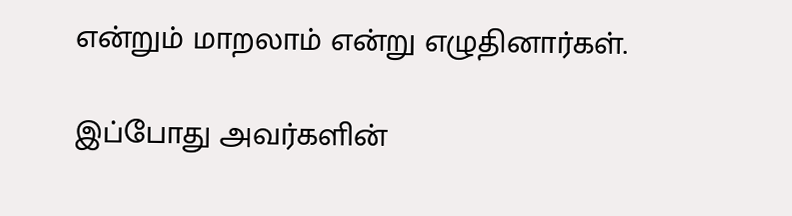என்றும் மாறலாம் என்று எழுதினார்கள்.

இப்போது அவர்களின்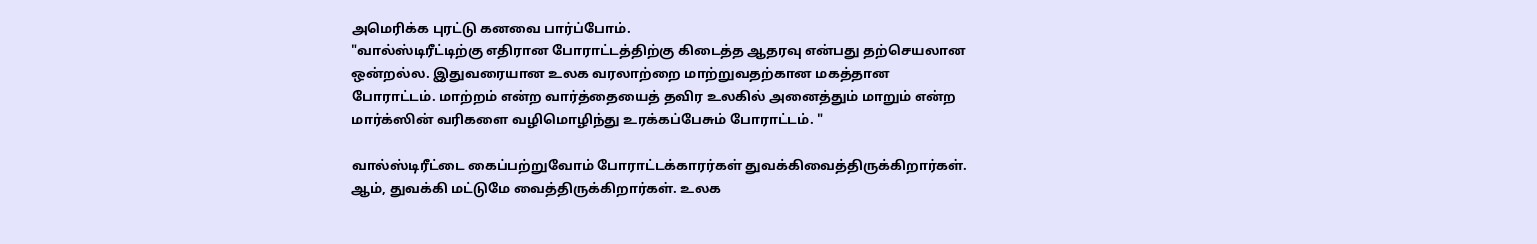அமெரிக்க புரட்டு கனவை பார்ப்போம்.
"வால்ஸ்டிரீட்டிற்கு எதிரான போராட்டத்திற்கு கிடைத்த ஆதரவு என்பது தற்செயலான ஒன்றல்ல. இதுவரையான உலக வரலாற்றை மாற்றுவதற்கான மகத்தான போராட்டம். மாற்றம் என்ற வார்த்தையைத் தவிர உலகில் அனைத்தும் மாறும் என்ற மார்க்ஸின் வரிகளை வழிமொழிந்து உரக்கப்பேசும் போராட்டம். "

வால்ஸ்டிரீட்டை கைப்பற்றுவோம் போராட்டக்காரர்கள் துவக்கிவைத்திருக்கிறார்கள். ஆம், துவக்கி மட்டுமே வைத்திருக்கிறார்கள். உலக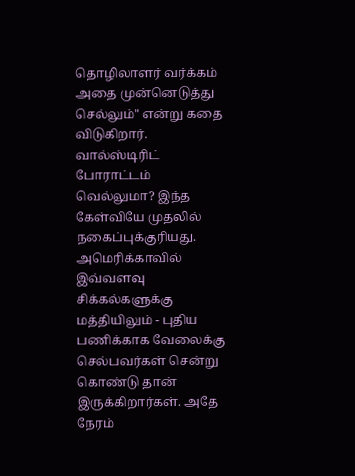தொழிலாளர் வர்க்கம் அதை முன்னெடுத்து செல்லும்" என்று கதை விடுகிறார். வால்ஸ்டிரிட் போராட்டம் வெல்லுமா? இந்த கேள்வியே முதலில் நகைப்புக்குரியது. அமெரிக்காவில் இவ்வளவு சிக்கல்களுக்கு மத்தியிலும் - புதிய பணிக்காக வேலைக்கு செல்பவர்கள் சென்று கொண்டு தான் இருக்கிறார்கள். அதே நேரம்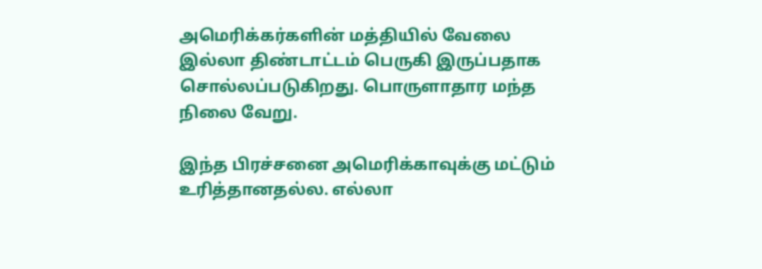அமெரிக்கர்களின் மத்தியில் வேலை இல்லா திண்டாட்டம் பெருகி இருப்பதாக சொல்லப்படுகிறது. பொருளாதார மந்த நிலை வேறு.

இந்த பிரச்சனை அமெரிக்காவுக்கு மட்டும் உரித்தானதல்ல. எல்லா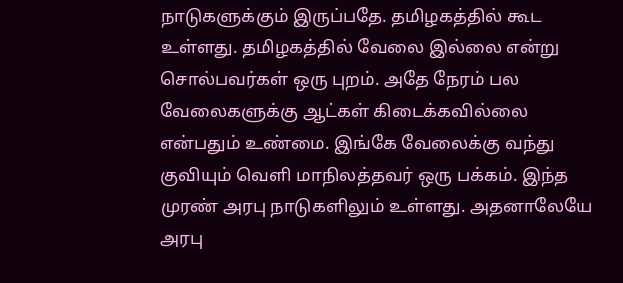நாடுகளுக்கும் இருப்பதே. தமிழகத்தில் கூட உள்ளது. தமிழகத்தில் வேலை இல்லை என்று சொல்பவர்கள் ஒரு புறம். அதே நேரம் பல வேலைகளுக்கு ஆட்கள் கிடைக்கவில்லை என்பதும் உண்மை. இங்கே வேலைக்கு வந்து குவியும் வெளி மாநிலத்தவர் ஒரு பக்கம். இந்த முரண் அரபு நாடுகளிலும் உள்ளது. அதனாலேயே அரபு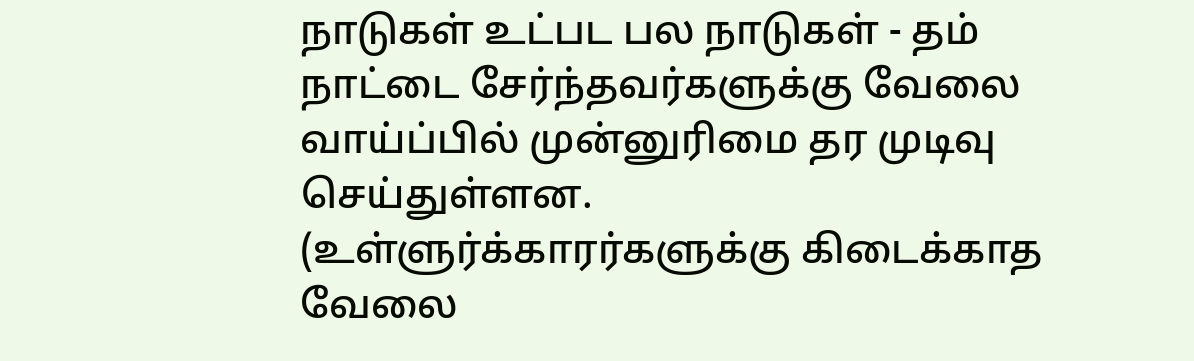நாடுகள் உட்பட பல நாடுகள் - தம் நாட்டை சேர்ந்தவர்களுக்கு வேலை வாய்ப்பில் முன்னுரிமை தர முடிவு செய்துள்ளன. (உள்ளுர்க்காரர்களுக்கு கிடைக்காத வேலை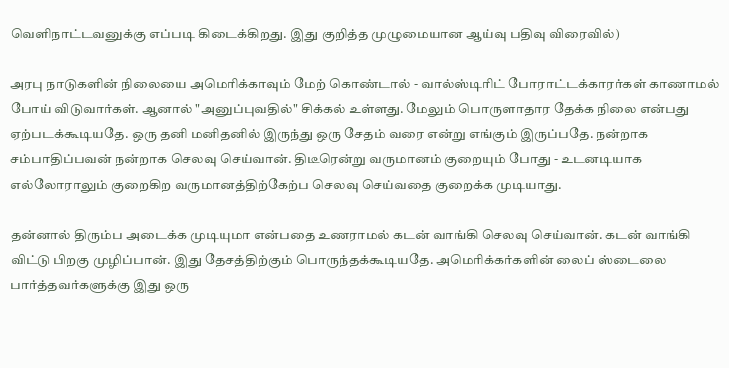வெளிநாட்டவனுக்கு எப்படி கிடைக்கிறது. இது குறித்த முழுமையான ஆய்வு பதிவு விரைவில்)

அரபு நாடுகளின் நிலையை அமெரிக்காவும் மேற் கொண்டால் - வால்ஸ்டிரிட் போராட்டக்காரர்கள் காணாமல் போய் விடுவார்கள். ஆனால் "அனுப்புவதில்" சிக்கல் உள்ளது. மேலும் பொருளாதார தேக்க நிலை என்பது ஏற்படக்கூடியதே. ஒரு தனி மனிதனில் இருந்து ஒரு சேதம் வரை என்று எங்கும் இருப்பதே. நன்றாக சம்பாதிப்பவன் நன்றாக செலவு செய்வான். திடீரென்று வருமானம் குறையும் போது - உடனடியாக எல்லோராலும் குறைகிற வருமானத்திற்கேற்ப செலவு செய்வதை குறைக்க முடியாது.

தன்னால் திரும்ப அடைக்க முடியுமா என்பதை உணராமல் கடன் வாங்கி செலவு செய்வான். கடன் வாங்கி விட்டு பிறகு முழிப்பான். இது தேசத்திற்கும் பொருந்தக்கூடியதே. அமெரிக்கர்களின் லைப் ஸ்டைலை பார்த்தவர்களுக்கு இது ஒரு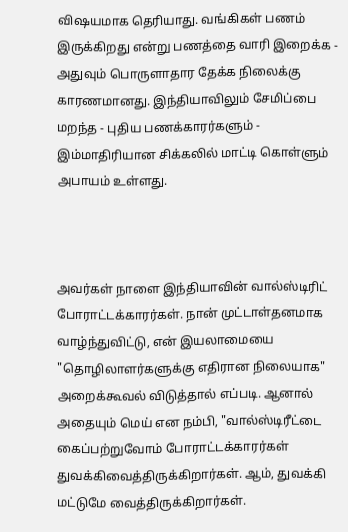விஷயமாக தெரியாது. வங்கிகள் பணம் இருக்கிறது என்று பணத்தை வாரி இறைக்க - அதுவும் பொருளாதார தேக்க நிலைக்கு காரணமானது. இந்தியாவிலும் சேமிப்பை மறந்த - புதிய பணக்காரர்களும் - இம்மாதிரியான சிக்கலில் மாட்டி கொள்ளும் அபாயம் உள்ளது.



அவர்கள் நாளை இந்தியாவின் வால்ஸ்டிரிட் போராட்டக்காரர்கள். நான் முட்டாள்தனமாக வாழ்ந்துவிட்டு, என் இயலாமையை "தொழிலாளர்களுக்கு எதிரான நிலையாக" அறைக்கூவல் விடுத்தால் எப்படி. ஆனால் அதையும் மெய் என நம்பி, "வால்ஸ்டிரீட்டை கைப்பற்றுவோம் போராட்டக்காரர்கள் துவக்கிவைத்திருக்கிறார்கள். ஆம், துவக்கி மட்டுமே வைத்திருக்கிறார்கள்.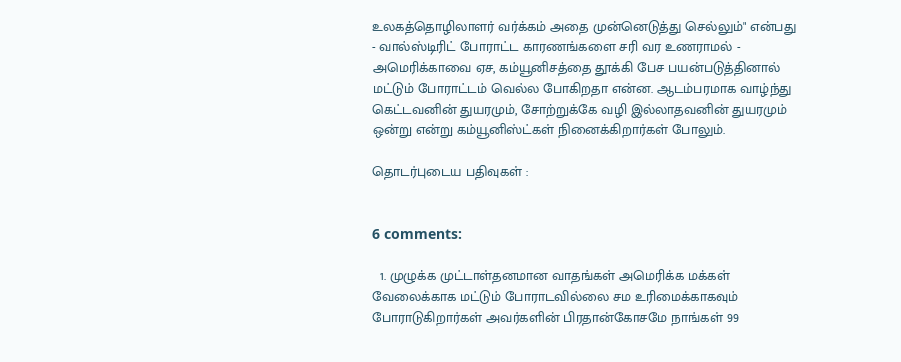உலகத்தொழிலாளர் வர்க்கம் அதை முன்னெடுத்து செல்லும்" என்பது - வால்ஸ்டிரிட் போராட்ட காரணங்களை சரி வர உணராமல் - அமெரிக்காவை ஏச, கம்யூனிசத்தை தூக்கி பேச பயன்படுத்தினால் மட்டும் போராட்டம் வெல்ல போகிறதா என்ன. ஆடம்பரமாக வாழ்ந்து கெட்டவனின் துயரமும், சோற்றுக்கே வழி இல்லாதவனின் துயரமும் ஒன்று என்று கம்யூனிஸ்ட்கள் நினைக்கிறார்கள் போலும்.

தொடர்புடைய பதிவுகள் :


6 comments:

  1. முழுக்க முட்டாள்தனமான வாதங்கள் அமெரிக்க மக்கள் வேலைக்காக மட்டும் போராடவில்லை சம உரிமைக்காகவும் போராடுகிறார்கள் அவர்களின் பிரதான்கோசமே நாங்கள் 99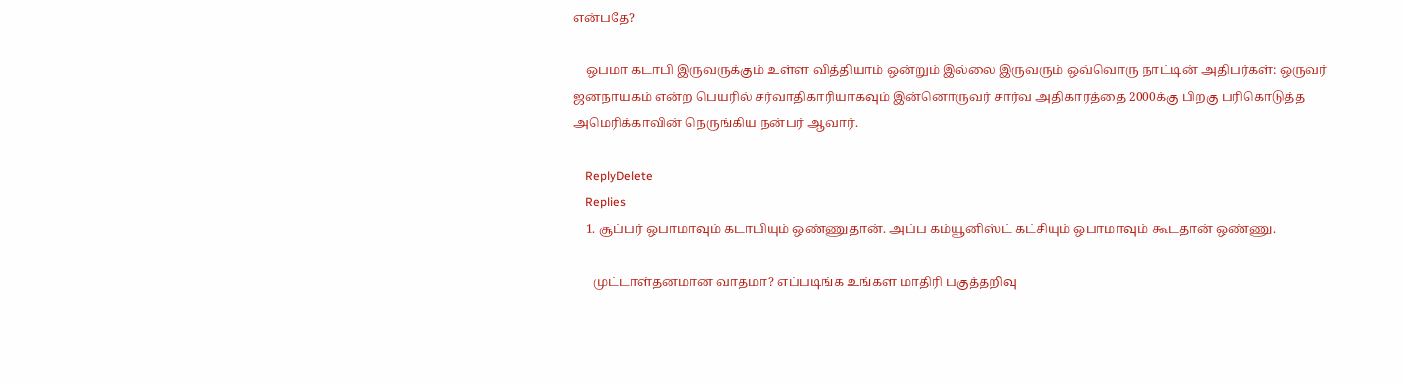என்பதே?

    ஒபமா கடாபி இருவருக்கும் உள்ள வித்தியாம் ஒன்றும் இல்லை இருவரும் ஒவ்வொரு நாட்டின் அதிபர்கள்: ஒருவர் ஜனநாயகம் என்ற பெயரில் சர்வாதிகாரியாகவும் இன்னொருவர் சார்வ அதிகாரத்தை 2000க்கு பிறகு பரிகொடுத்த அமெரிக்காவின் நெருங்கிய நன்பர் ஆவார்.

    ReplyDelete
    Replies
    1. சூப்பர் ஒபாமாவும் கடாபியும் ஒண்ணுதான். அப்ப கம்யூனிஸ்ட் கட்சியும் ஒபாமாவும் கூடதான் ஒண்ணு.

      முட்டாள்தனமான வாதமா? எப்படிங்க உங்கள மாதிரி பகுத்தறிவு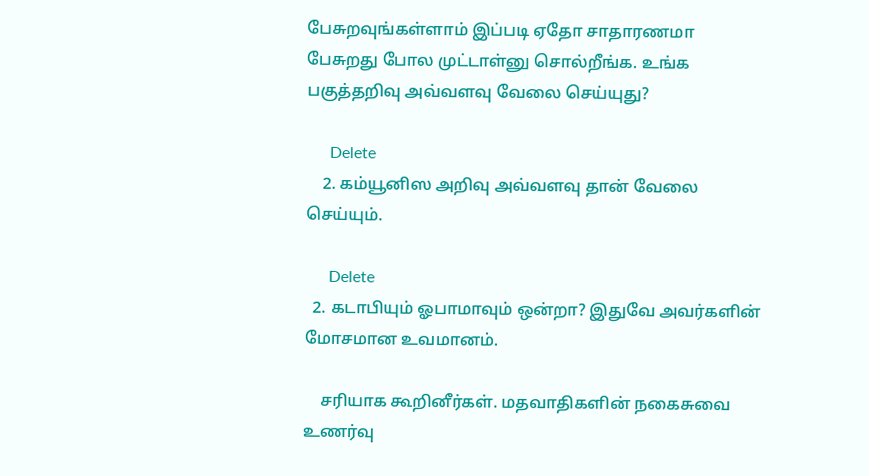பேசுறவுங்கள்ளாம் இப்படி ஏதோ சாதாரணமா பேசுறது போல முட்டாள்னு சொல்றீங்க. உங்க பகுத்தறிவு அவ்வளவு வேலை செய்யுது?

      Delete
    2. கம்யூனிஸ அறிவு அவ்வளவு தான் வேலை செய்யும்.

      Delete
  2. கடாபியும் ஓபாமாவும் ஒன்றா? இதுவே அவர்களின் மோசமான உவமானம்.

    சரியாக கூறினீர்கள். மதவாதிகளின் நகைசுவை உணர்வு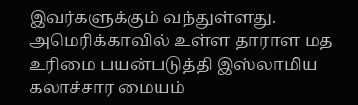இவர்களுக்கும் வந்துள்ளது. அமெரிக்காவில் உள்ள தாராள மத உரிமை பயன்படுத்தி இஸ்லாமிய கலாச்சார மையம்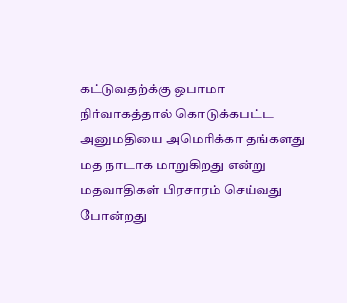கட்டுவதற்க்கு ஒபாமா நிர்வாகத்தால் கொடுக்கபட்ட அனுமதியை அமெரிக்கா தங்களது மத நாடாக மாறுகிறது என்று மதவாதிகள் பிரசாரம் செய்வது போன்றது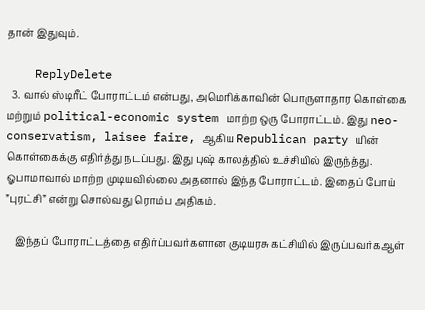தான் இதுவும்.

    ReplyDelete
  3. வால் ஸ்டிரீட் போராட்டம் என்பது, அமெரிக்காவின் பொருளாதார கொள்கை மற்றும் political-economic system மாற்ற ஒரு போராட்டம். இது neo-conservatism, laisee faire, ஆகிய Republican party யின் கொள்கைக்கு எதிர்த்து நடப்பது. இது புஷ் காலத்தில் உச்சியில் இருந்த்து. ஓபாமாவால் மாற்ற முடியவில்லை அதனால் இந்த போராட்டம். இதைப் போய் ”புரட்சி” என்று சொல்வது ரொம்ப அதிகம்.

    இந்தப் போராட்டத்தை எதிர்ப்பவர்களான குடியரசு கட்சியில் இருப்பவர்கஆள்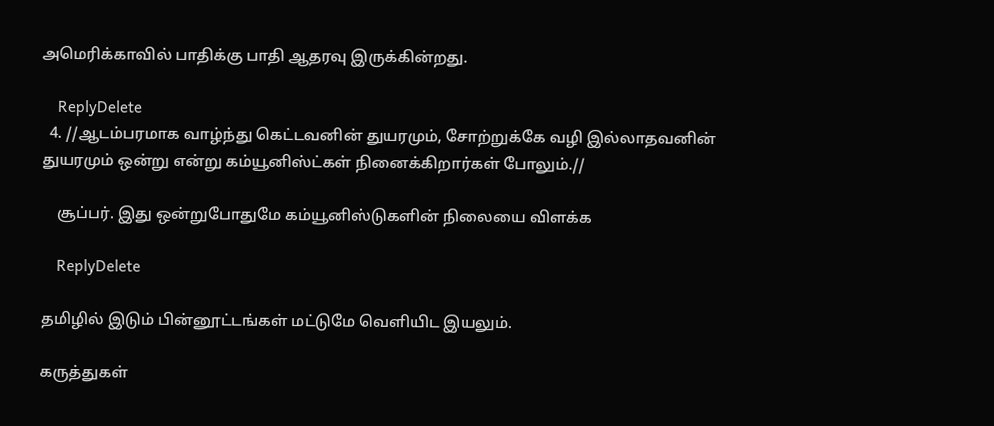அமெரிக்காவில் பாதிக்கு பாதி ஆதரவு இருக்கின்றது.

    ReplyDelete
  4. //ஆடம்பரமாக வாழ்ந்து கெட்டவனின் துயரமும், சோற்றுக்கே வழி இல்லாதவனின் துயரமும் ஒன்று என்று கம்யூனிஸ்ட்கள் நினைக்கிறார்கள் போலும்.//

    சூப்பர். இது ஒன்றுபோதுமே கம்யூனிஸ்டுகளின் நிலையை விளக்க

    ReplyDelete

தமிழில் இடும் பின்னூட்டங்கள் மட்டுமே வெளியிட இயலும்.

கருத்துகள்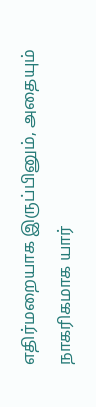எதிர்மறையாக இருப்பினும், அதையும் நாகரிகமாக யார்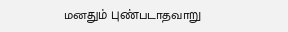மனதும் புண்படாதவாறு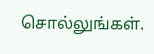சொல்லுங்கள்.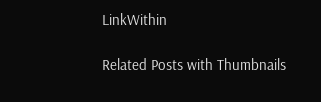LinkWithin

Related Posts with Thumbnails